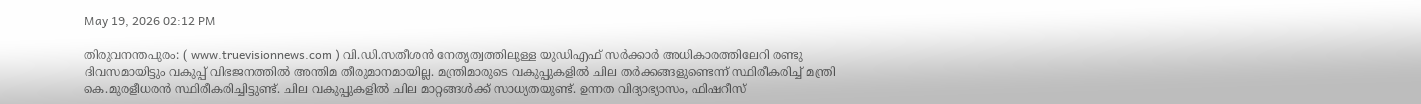May 19, 2026 02:12 PM

തിരുവനന്തപുരം: ( www.truevisionnews.com ) വി.ഡി.സതീശൻ നേതൃത്വത്തിലുള്ള യുഡിഎഫ് സർക്കാർ അധികാരത്തിലേറി രണ്ടു ദിവസമായിട്ടും വകുപ്പ് വിഭജനത്തിൽ അന്തിമ തീരുമാനമായില്ല. മന്ത്രിമാരുടെ വകുപ്പുകളിൽ ചില തർക്കങ്ങളുണ്ടെന്ന് സ്ഥിരീകരിച്ച് മന്ത്രി കെ.മുരളീധരൻ സ്ഥിരീകരിച്ചിട്ടുണ്ട്. ചില വകുപ്പുകളിൽ ചില മാറ്റങ്ങൾക്ക് സാധ്യതയുണ്ട്. ഉന്നത വിദ്യാഭ്യാസം, ഫിഷറീസ്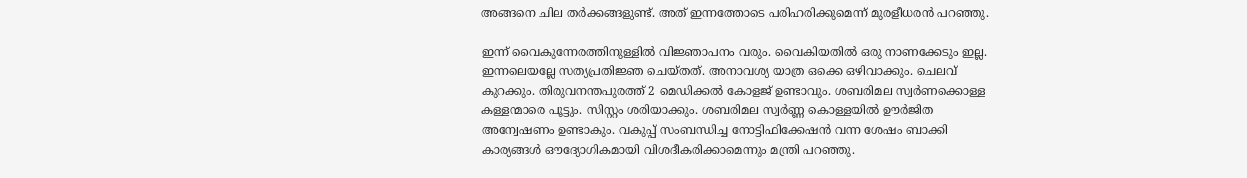അങ്ങനെ ചില തർക്കങ്ങളുണ്ട്. അത് ഇന്നത്തോടെ പരിഹരിക്കുമെന്ന് മുരളീധരൻ പറഞ്ഞു.

ഇന്ന് വൈകുന്നേരത്തിനുള്ളിൽ വിജ്ഞാപനം വരും. വൈകിയതിൽ ഒരു നാണക്കേടും ഇല്ല. ഇന്നലെയല്ലേ സത്യപ്രതിജ്ഞ ചെയ്തത്. അനാവശ്യ യാത്ര ഒക്കെ ഒഴിവാക്കും. ചെലവ് കുറക്കും. തിരുവനന്തപുരത്ത് 2 മെഡിക്കൽ കോളജ് ഉണ്ടാവും. ശബരിമല സ്വർണക്കൊള്ള കള്ളന്മാരെ പൂട്ടും. സിസ്റ്റം ശരിയാക്കും. ശബരിമല സ്വർണ്ണ കൊള്ളയിൽ ഊർജിത അന്വേഷണം ഉണ്ടാകും. വകുപ്പ് സംബന്ധിച്ച നോട്ടിഫിക്കേഷൻ വന്ന ശേഷം ബാക്കി കാര്യങ്ങൾ ഔദ്യോഗികമായി വിശദീകരിക്കാമെന്നും മന്ത്രി പറഞ്ഞു.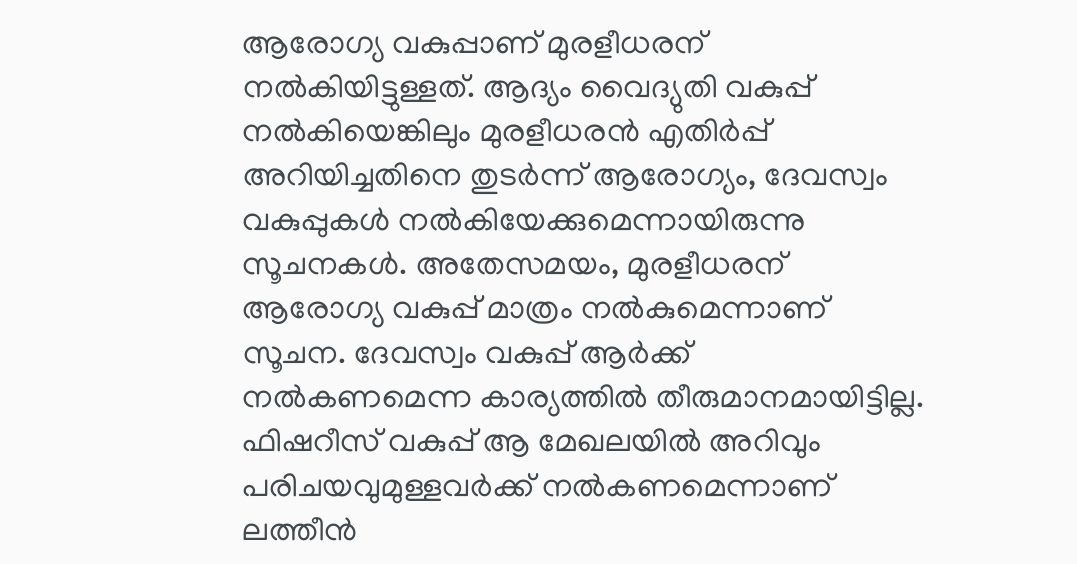ആരോഗ്യ വകുപ്പാണ് മുരളീധരന് നൽകിയിട്ടുള്ളത്. ആദ്യം വൈദ്യുതി വകുപ്പ് നൽകിയെങ്കിലും മുരളീധരൻ എതിർപ്പ് അറിയിച്ചതിനെ തുടർന്ന് ആരോഗ്യം, ദേവസ്വം വകുപ്പുകൾ നൽകിയേക്കുമെന്നായിരുന്നു സൂചനകൾ. അതേസമയം, മുരളീധരന് ആരോഗ്യ വകുപ്പ് മാത്രം നൽകുമെന്നാണ് സൂചന. ദേവസ്വം വകുപ്പ് ആർക്ക് നൽകണമെന്ന കാര്യത്തിൽ തീരുമാനമായിട്ടില്ല. ഫിഷറീസ് വകുപ്പ് ആ മേഖലയിൽ അറിവും പരിചയവുമുള്ളവർക്ക് നൽകണമെന്നാണ് ലത്തീൻ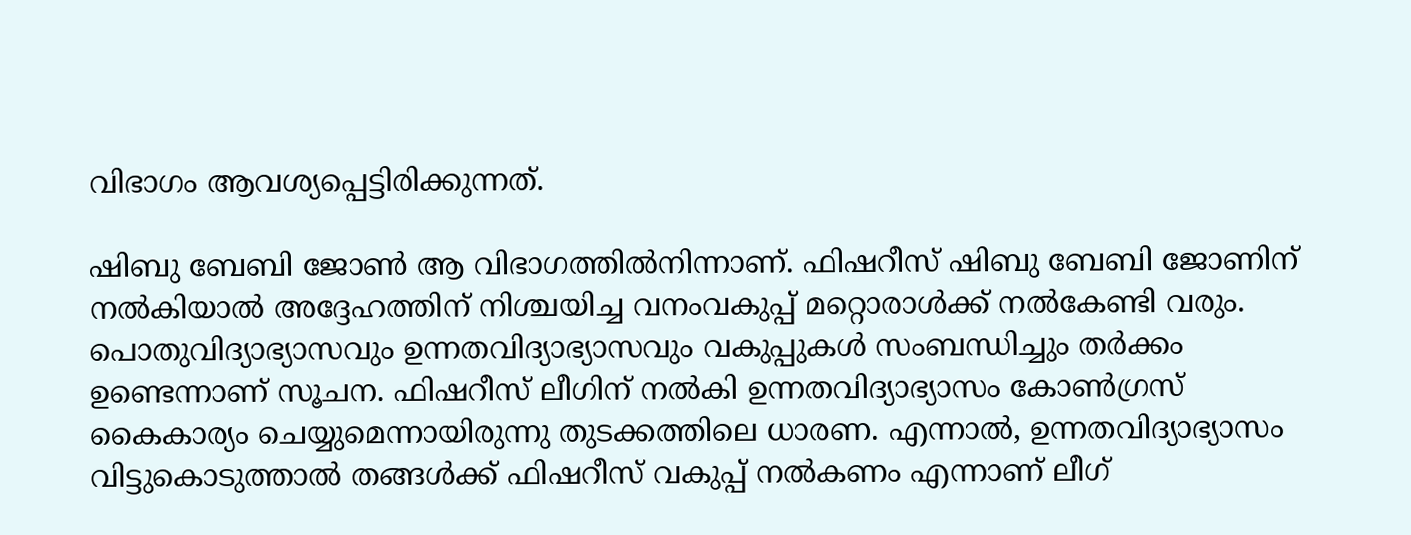വിഭാഗം ആവശ്യപ്പെട്ടിരിക്കുന്നത്.

ഷിബു ബേബി ജോൺ ആ വിഭാഗത്തിൽനിന്നാണ്. ഫിഷറീസ് ഷിബു ബേബി ജോണിന് നൽകിയാൽ അദ്ദേഹത്തിന് നിശ്ചയിച്ച വനംവകുപ്പ് മറ്റൊരാൾക്ക് നൽകേണ്ടി വരും. പൊതുവിദ്യാഭ്യാസവും ഉന്നതവിദ്യാഭ്യാസവും വകുപ്പുകൾ സംബന്ധിച്ചും തർക്കം ഉണ്ടെന്നാണ് സൂചന. ഫിഷറീസ് ലീഗിന് നൽകി ഉന്നതവിദ്യാഭ്യാസം കോൺഗ്രസ് കൈകാര്യം ചെയ്യുമെന്നായിരുന്നു തുടക്കത്തിലെ ധാരണ. എന്നാൽ, ഉന്നതവിദ്യാഭ്യാസം വിട്ടുകൊടുത്താൽ തങ്ങൾക്ക് ഫിഷറീസ് വകുപ്പ് നൽകണം എന്നാണ് ലീഗ്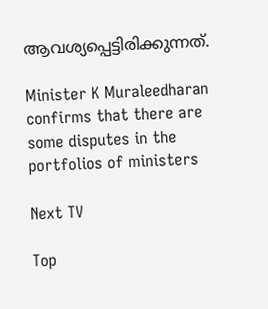ആവശ്യപ്പെട്ടിരിക്കുന്നത്.

Minister K Muraleedharan confirms that there are some disputes in the portfolios of ministers

Next TV

Top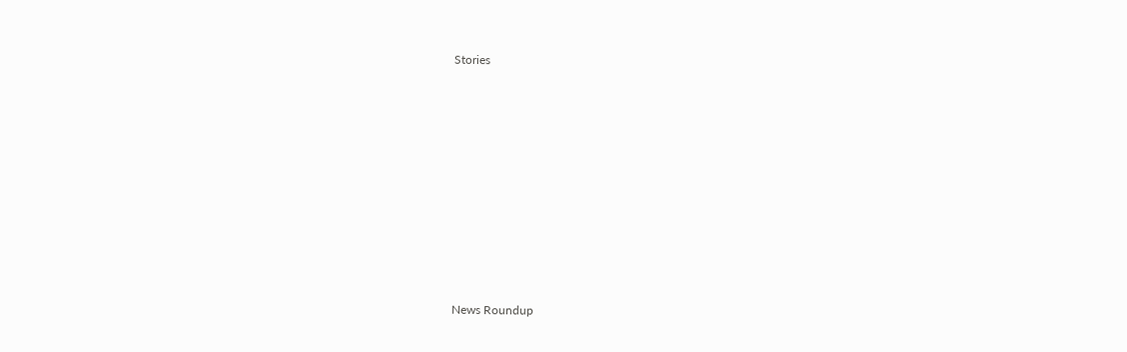Stories










News Roundup